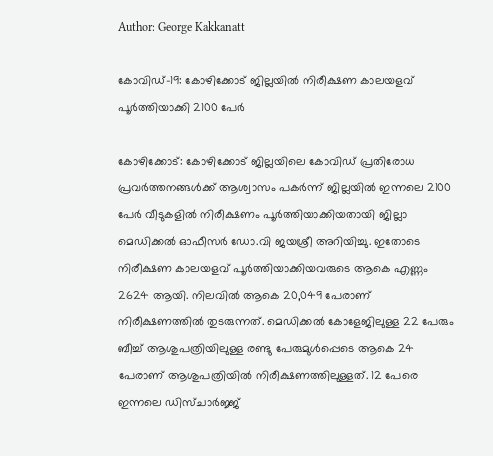Author: George Kakkanatt

കോവിഡ്-19: കോഴിക്കോട് ജില്ലയില്‍ നിരീക്ഷണ കാലയളവ് പൂര്‍ത്തിയാക്കി 2100 പേര്‍

കോഴിക്കോട്: കോഴിക്കോട് ജില്ലയിലെ കോവിഡ് പ്രതിരോധ പ്രവര്‍ത്തനങ്ങള്‍ക്ക് ആശ്വാസം പകര്‍ന്ന് ജില്ലയില്‍ ഇന്നലെ 2100 പേര്‍ വീടുകളില്‍ നിരീക്ഷണം പൂര്‍ത്തിയാക്കിയതായി ജില്ലാ മെഡിക്കല്‍ ഓഫീസര്‍ ഡോ.വി ജയശ്രീ അറിയിച്ചു. ഇതോടെ നിരീക്ഷണ കാലയളവ് പൂര്‍ത്തിയാക്കിയവരുടെ ആകെ എണ്ണം 2624 ആയി. നിലവില്‍ ആകെ 20,049 പേരാണ് നിരീക്ഷണത്തില്‍ തുടരുന്നത്. മെഡിക്കല്‍ കോളേജിലുള്ള 22 പേരും ബീച്ച്‌ ആശുപത്രിയിലുള്ള രണ്ടു പേരുമുള്‍പ്പെടെ ആകെ 24 പേരാണ് ആശുപത്രിയില്‍ നിരീക്ഷണത്തിലുള്ളത്. 12 പേരെ ഇന്നലെ ഡിസ്ചാര്‍ജ്ജ്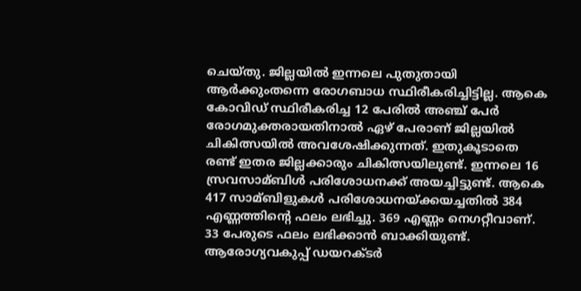ചെയ്തു. ജില്ലയില്‍ ഇന്നലെ പുതുതായി ആര്‍ക്കുംതന്നെ രോഗബാധ സ്ഥിരീകരിച്ചിട്ടില്ല. ആകെ കോവിഡ് സ്ഥിരീകരിച്ച 12 പേരില്‍ അഞ്ച് പേര്‍ രോഗമുക്തരായതിനാല്‍ ഏഴ് പേരാണ് ജില്ലയില്‍ ചികിത്സയില്‍ അവശേഷിക്കുന്നത്. ഇതുകൂടാതെ രണ്ട് ഇതര ജില്ലക്കാരും ചികിത്സയിലുണ്ട്. ഇന്നലെ 16 സ്രവസാമ്ബിള്‍ പരിശോധനക്ക് അയച്ചിട്ടുണ്ട്. ആകെ 417 സാമ്ബിളുകള്‍ പരിശോധനയ്ക്കയച്ചതില്‍ 384 എണ്ണത്തിന്റെ ഫലം ലഭിച്ചു. 369 എണ്ണം നെഗറ്റീവാണ്. 33 പേരുടെ ഫലം ലഭിക്കാന്‍ ബാക്കിയുണ്ട്. ആരോഗ്യവകുപ്പ് ഡയറക്ടര്‍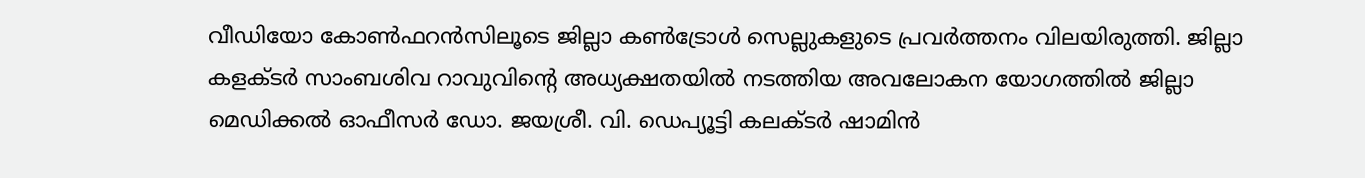വീഡിയോ കോണ്‍ഫറന്‍സിലൂടെ ജില്ലാ കണ്‍ട്രോള്‍ സെല്ലുകളുടെ പ്രവര്‍ത്തനം വിലയിരുത്തി. ജില്ലാ കളക്ടര്‍ സാംബശിവ റാവുവിന്റെ അധ്യക്ഷതയില്‍ നടത്തിയ അവലോകന യോഗത്തില്‍ ജില്ലാ മെഡിക്കല്‍ ഓഫീസര്‍ ഡോ. ജയശ്രീ. വി. ഡെപ്യൂട്ടി കലക്ടര്‍ ഷാമിന്‍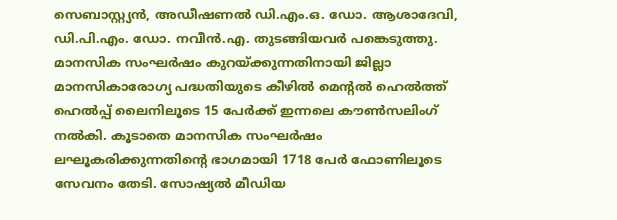സെബാസ്റ്റ്യന്‍, അഡീഷണല്‍ ഡി.എം.ഒ. ഡോ. ആശാദേവി, ഡി.പി.എം. ഡോ. നവീന്‍.എ. തുടങ്ങിയവര്‍ പങ്കെടുത്തു. മാനസിക സംഘര്‍ഷം കുറയ്ക്കുന്നതിനായി ജില്ലാ മാനസികാരോഗ്യ പദ്ധതിയുടെ കീഴില്‍ മെന്റല്‍ ഹെല്‍ത്ത് ഹെല്‍പ്പ് ലൈനിലൂടെ 15 പേര്‍ക്ക് ഇന്നലെ കൗണ്‍സലിംഗ് നല്‍കി. കൂടാതെ മാനസിക സംഘര്‍ഷം ലഘൂകരിക്കുന്നതിന്റെ ഭാഗമായി 1718 പേര്‍ ഫോണിലൂടെ സേവനം തേടി. സോഷ്യല്‍ മീഡിയ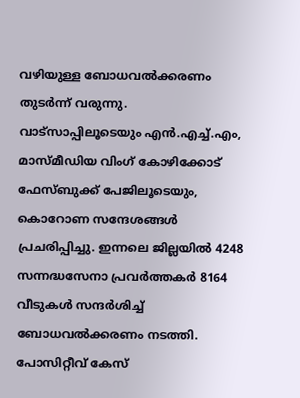വഴിയുള്ള ബോധവല്‍ക്കരണം തുടര്‍ന്ന് വരുന്നു. വാട്‌സാപ്പിലൂടെയും എന്‍.എച്ച്‌.എം, മാസ്മീഡിയ വിംഗ് കോഴിക്കോട് ഫേസ്ബുക്ക് പേജിലൂടെയും, കൊറോണ സന്ദേശങ്ങള്‍ പ്രചരിപ്പിച്ചു. ഇന്നലെ ജില്ലയില്‍ 4248 സന്നദ്ധസേനാ പ്രവര്‍ത്തകര്‍ 8164 വീടുകള്‍ സന്ദര്‍ശിച്ച്‌ ബോധവല്‍ക്കരണം നടത്തി. പോസിറ്റീവ് കേസ്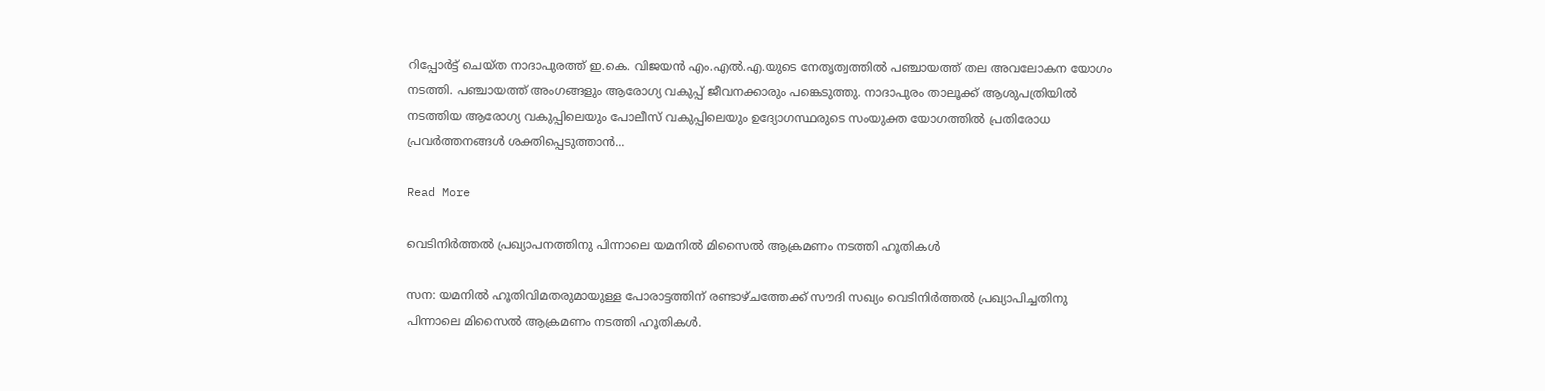റിപ്പോര്‍ട്ട് ചെയ്ത നാദാപുരത്ത് ഇ.കെ. വിജയന്‍ എം.എല്‍.എ.യുടെ നേതൃത്വത്തില്‍ പഞ്ചായത്ത് തല അവലോകന യോഗം നടത്തി. പഞ്ചായത്ത് അംഗങ്ങളും ആരോഗ്യ വകുപ്പ് ജീവനക്കാരും പങ്കെടുത്തു. നാദാപുരം താലൂക്ക് ആശുപത്രിയില്‍ നടത്തിയ ആരോഗ്യ വകുപ്പിലെയും പോലീസ് വകുപ്പിലെയും ഉദ്യോഗസ്ഥരുടെ സംയുക്ത യോഗത്തില്‍ പ്രതിരോധ പ്രവര്‍ത്തനങ്ങള്‍ ശക്തിപ്പെടുത്താന്‍...

Read More

വെടിനിര്‍ത്തല്‍ പ്രഖ്യാപനത്തിനു പിന്നാലെ യമനില്‍ മിസൈല്‍ ആക്രമണം നടത്തി ഹൂതികള്‍

സന: യമനില്‍ ഹൂതിവിമതരുമായുള്ള പോരാട്ടത്തിന് രണ്ടാഴ്ചത്തേക്ക് സൗദി സഖ്യം വെടിനിര്‍ത്തല്‍ പ്രഖ്യാപിച്ചതിനു പിന്നാലെ മിസൈല്‍ ആക്രമണം നടത്തി ഹൂതികള്‍.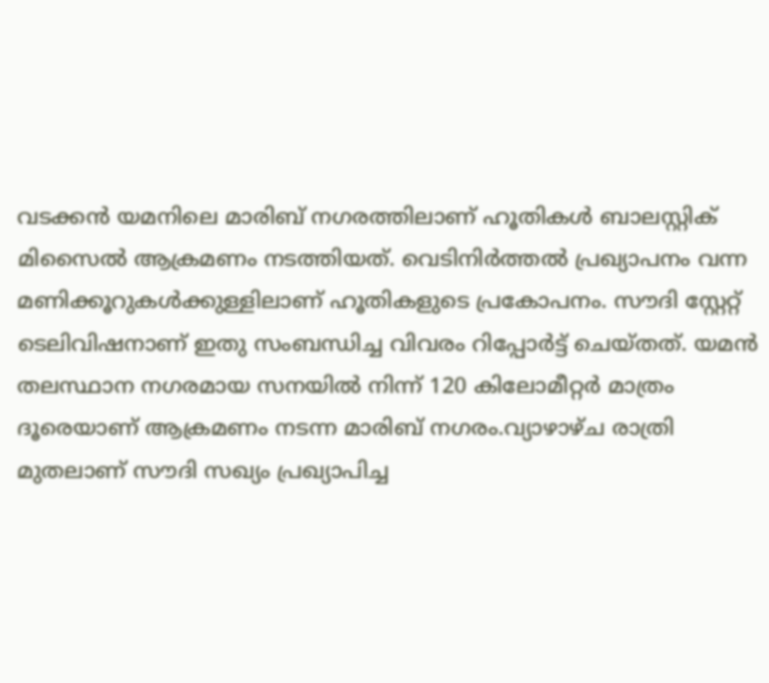വടക്കന്‍ യമനിലെ മാരിബ് നഗരത്തിലാണ് ഹൂതികള്‍ ബാലസ്റ്റിക് മിസൈല്‍ ആക്രമണം നടത്തിയത്. വെടിനിര്‍ത്തല്‍ പ്രഖ്യാപനം വന്ന മണിക്കൂറുകള്‍ക്കുള്ളിലാണ് ഹൂതികളുടെ പ്രകോപനം. സൗദി സ്റ്റേറ്റ് ടെലിവിഷനാണ് ഇതു സംബന്ധിച്ച വിവരം റിപ്പോര്‍ട്ട് ചെയ്തത്. യമന്‍ തലസ്ഥാന നഗരമായ സനയില്‍ നിന്ന് 120 കിലോമീറ്റര്‍ മാത്രം ദൂരെയാണ് ആക്രമണം നടന്ന മാരിബ് നഗരം.വ്യാഴാഴ്ച രാത്രി മുതലാണ് സൗദി സഖ്യം പ്രഖ്യാപിച്ച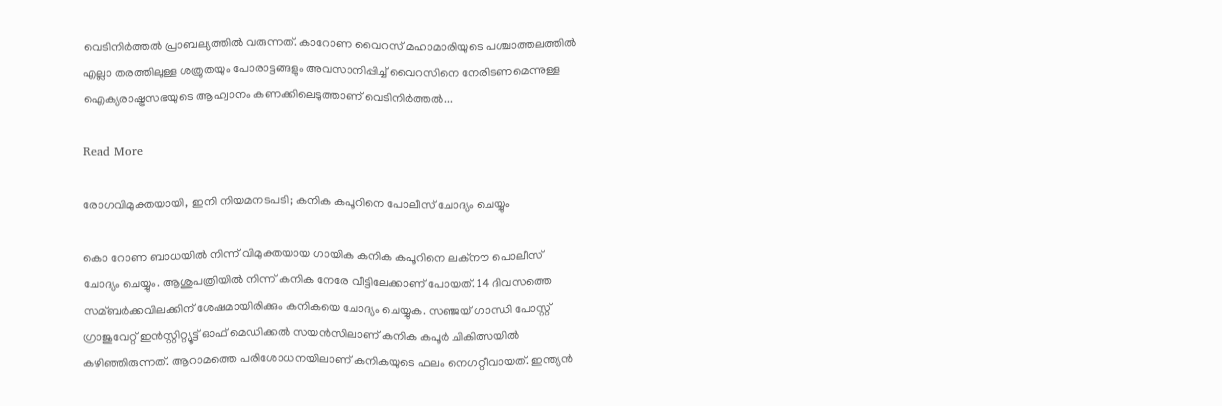വെടിനിര്‍ത്തല്‍ പ്രാബല്യത്തില്‍ വരുന്നത്. കാറോണ വൈറസ് മഹാമാരിയുടെ പശ്ചാത്തലത്തില്‍ എല്ലാ തരത്തിലുള്ള ശത്രുതയും പോരാട്ടങ്ങളും അവസാനിപ്പിച്ച്‌ വൈറസിനെ നേരിടണമെന്നുള്ള ഐക്യരാഷ്ട്രസഭയുടെ ആഹ്വാനം കണക്കിലെടുത്താണ് വെടിനിര്‍ത്തല്‍...

Read More

രോഗവിമുക്തയായി, ഇനി നിയമനടപടി; കനിക കപൂറിനെ പോലീസ് ചോദ്യം ചെയ്യും

കൊ റോണ ബാധയില്‍ നിന്ന് വിമുക്തയായ ഗായിക കനിക കപൂറിനെ ലക്നൗ പൊലീസ് ചോദ്യം ചെയ്യും. ആശുപത്രിയില്‍ നിന്ന് കനിക നേരേ വീട്ടിലേക്കാണ് പോയത്. 14 ദിവസത്തെ സമ്ബര്‍ക്കവിലക്കിന് ശേഷമായിരിക്കും കനികയെ ചോദ്യം ചെയ്യുക. സഞ്ജയ് ഗാന്ധി പോസ്റ്റ് ഗ്രാജുവേറ്റ് ഇന്‍സ്റ്റിറ്റ്യൂട്ട് ഓഫ് മെഡിക്കല്‍ സയന്‍സിലാണ് കനിക കപൂര്‍ ചികിത്സയില്‍ കഴിഞ്ഞിരുന്നത്. ആറാമത്തെ പരിശോധനയിലാണ് കനികയുടെ ഫലം നെഗറ്റീവായത്. ഇന്ത്യന്‍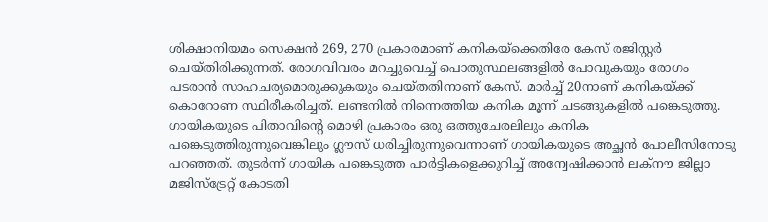ശിക്ഷാനിയമം സെക്ഷന്‍ 269, 270 പ്രകാരമാണ് കനികയ്ക്കെതിരേ കേസ് രജിസ്റ്റര്‍ ചെയ്തിരിക്കുന്നത്. രോഗവിവരം മറച്ചുവെച്ച്‌ പൊതുസ്ഥലങ്ങളില്‍ പോവുകയും രോഗം പടരാന്‍ സാഹചര്യമൊരുക്കുകയും ചെയ്തതിനാണ് കേസ്. മാര്‍ച്ച്‌ 20നാണ് കനികയ്ക്ക് കൊറോണ സ്ഥിരീകരിച്ചത്. ലണ്ടനില്‍ നിന്നെത്തിയ കനിക മൂന്ന് ചടങ്ങുകളില്‍ പങ്കെടുത്തു. ഗായികയുടെ പിതാവിന്റെ മൊഴി പ്രകാരം ഒരു ഒത്തുചേരലിലും കനിക പങ്കെടുത്തിരുന്നുവെങ്കിലും ഗ്ലൗസ് ധരിച്ചിരുന്നുവെന്നാണ് ഗായികയുടെ അച്ഛന്‍ പോലീസിനോടു പറഞ്ഞത്. തുടര്‍ന്ന് ഗായിക പങ്കെടുത്ത പാര്‍ട്ടികളെക്കുറിച്ച്‌ അന്വേഷിക്കാന്‍ ലക്നൗ ജില്ലാ മജിസ്ട്രേറ്റ് കോടതി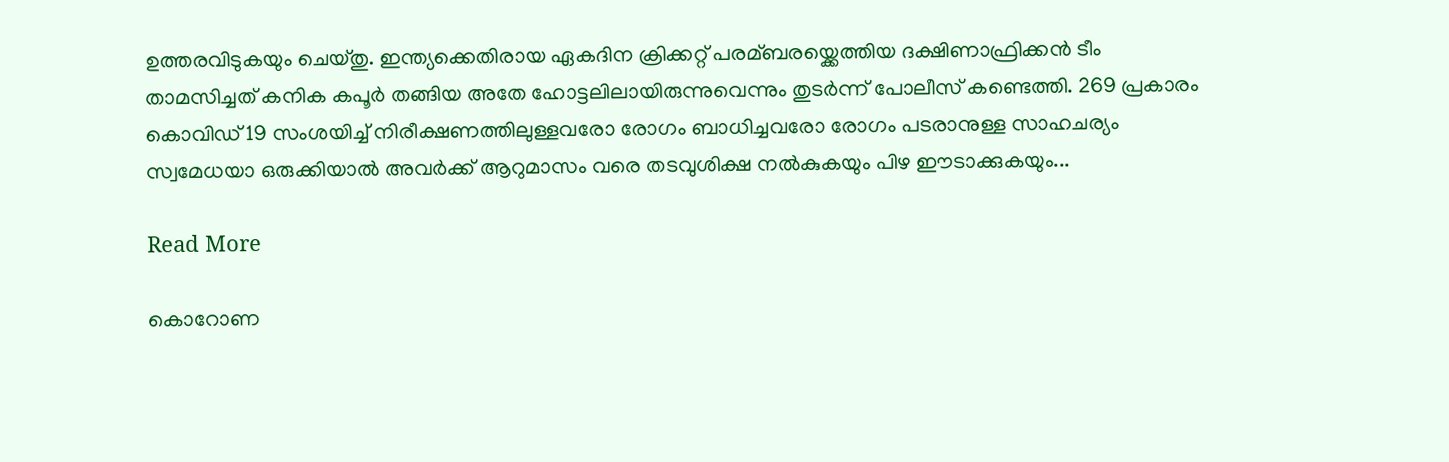ഉത്തരവിടുകയും ചെയ്തു. ഇന്ത്യക്കെതിരായ ഏകദിന ക്രിക്കറ്റ്‌ പരമ്ബരയ്ക്കെത്തിയ ദക്ഷിണാഫ്രിക്കന്‍ ടീം താമസിച്ചത് കനിക കപൂര്‍ തങ്ങിയ അതേ ഹോട്ടലിലായിരുന്നുവെന്നും തുടര്‍ന്ന് പോലീസ് കണ്ടെത്തി. 269 പ്രകാരം കൊവിഡ് 19 സംശയിച്ച്‌ നിരീക്ഷണത്തിലുള്ളവരോ രോഗം ബാധിച്ചവരോ രോഗം പടരാനുള്ള സാഹചര്യം സ്വമേധയാ ഒരുക്കിയാല്‍ അവര്‍ക്ക് ആറുമാസം വരെ തടവുശിക്ഷ നല്‍കുകയും പിഴ ഈടാക്കുകയും...

Read More

കൊറോണ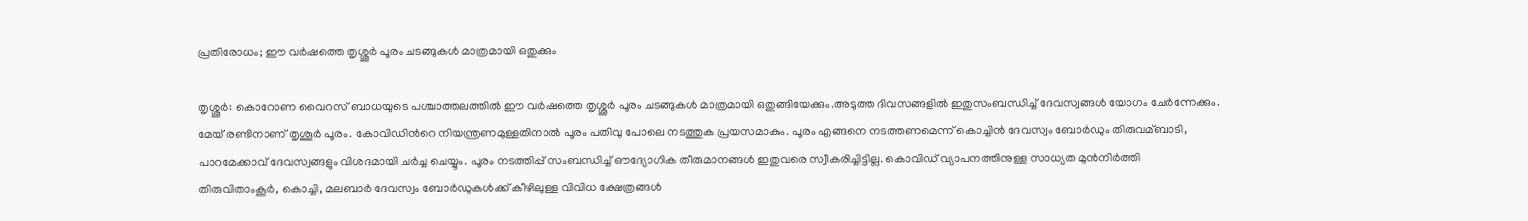പ്രതിരോധം; ഈ വര്‍ഷത്തെ തൃശ്ശൂര്‍ പൂരം ചടങ്ങുകള്‍ മാത്രമായി ഒതുക്കും

തൃശ്ശൂര്‍: കൊറോണ വൈറസ് ബാധയുടെ പശ്ചാത്തലത്തില്‍ ഈ വര്‍ഷത്തെ തൃശ്ശൂര്‍ പൂരം ചടങ്ങുകള്‍ മാത്രമായി ഒതുങ്ങിയേക്കും.അടുത്ത ദിവസങ്ങളില്‍ ഇതുസംബന്ധിച്ച്‌ ദേവസ്വങ്ങള്‍ യോഗം ചേര്‍ന്നേക്കും. മേയ് രണ്ടിനാണ് തൃശൂര്‍ പൂരം. കോവിഡിന്‍റെ നിയന്ത്രണമുള്ളതിനാല്‍ പൂരം പതിവു പോലെ നടത്തുക പ്രയസമാകും. പൂരം എങ്ങനെ നടത്തണമെന്ന് കൊച്ചിന്‍ ദേവസ്വം ബോര്‍ഡും തിരുവമ്ബാടി, പാറമേക്കാവ് ദേവസ്വങ്ങളും വിശദമായി ചര്‍ച്ച ചെയ്യും. പൂരം നടത്തിപ്പ് സംബന്ധിച്ച്‌ ഔദ്യോഗിക തീരുമാനങ്ങള്‍ ഇതുവരെ സ്വീകരിച്ചിട്ടില്ല. കൊവിഡ് വ്യാപനത്തിനുള്ള സാധ്യത മുന്‍നിര്‍ത്തി തിരുവിതാംകൂര്‍, കൊച്ചി, മലബാര്‍ ദേവസ്വം ബോര്‍ഡുകള്‍ക്ക് കീഴിലുള്ള വിവിധ ക്ഷേത്രങ്ങള്‍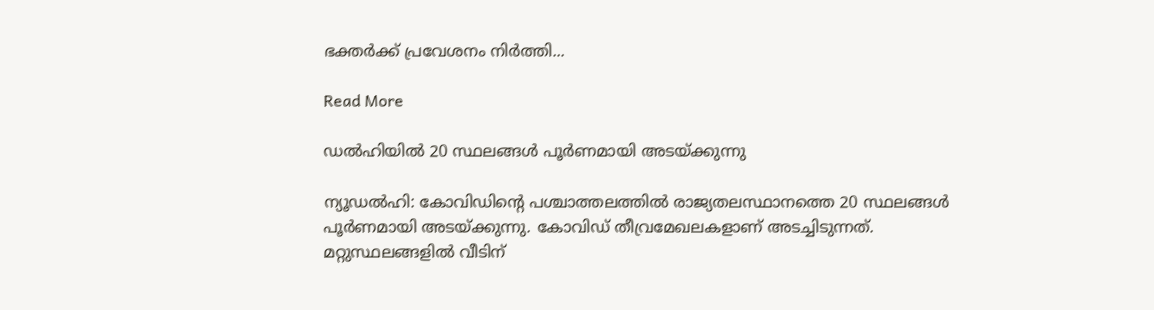ഭക്തര്‍ക്ക് പ്രവേശനം നിര്‍ത്തി...

Read More

ഡല്‍ഹിയില്‍ 20 സ്ഥലങ്ങള്‍ പൂര്‍ണമായി അടയ്ക്കുന്നു

ന്യൂഡല്‍ഹി: കോവിഡിന്‍റെ പശ്ചാത്തലത്തില്‍ രാജ്യതലസ്ഥാനത്തെ 20 സ്ഥലങ്ങള്‍ പൂര്‍ണമായി അടയ്ക്കുന്നു. കോവിഡ് തീവ്രമേഖലകളാണ് അടച്ചിടുന്നത്. മറ്റുസ്ഥലങ്ങളില്‍ വീടിന്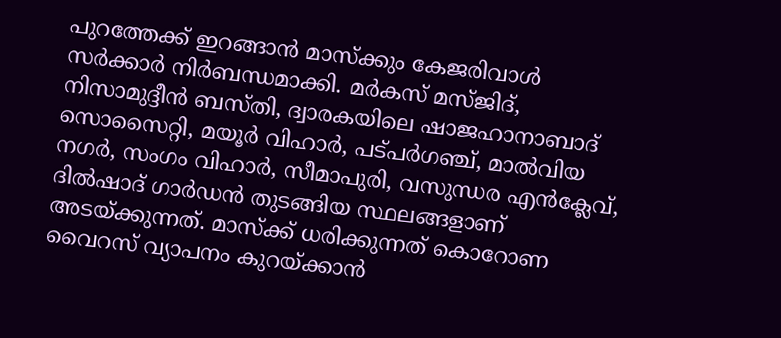പുറത്തേക്ക് ഇറങ്ങാന്‍ മാസ്‌ക്കും കേജരിവാള്‍ സര്‍ക്കാര്‍ നിര്‍ബന്ധമാക്കി. മര്‍കസ് മസ്ജിദ്, നിസാമുദ്ദീന്‍ ബസ്തി, ദ്വാരകയിലെ ഷാജഹാനാബാദ് സൊസൈറ്റി, മയൂര്‍ വിഹാര്‍, പട്പര്‍ഗഞ്ച്, മാല്‍വിയ നഗര്‍, സംഗം വിഹാര്‍, സീമാപുരി, വസുന്ധര എന്‍ക്ലേവ്, ദില്‍ഷാദ് ഗാര്‍ഡന്‍ തുടങ്ങിയ സ്ഥലങ്ങളാണ് അടയ്ക്കുന്നത്. മാസ്‌ക്ക് ധരിക്കുന്നത് കൊറോണ വൈറസ് വ്യാപനം കുറയ്ക്കാന്‍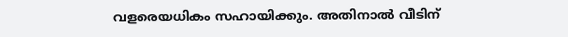വളരെയധികം സഹായിക്കും. അതിനാല്‍ വീടിന്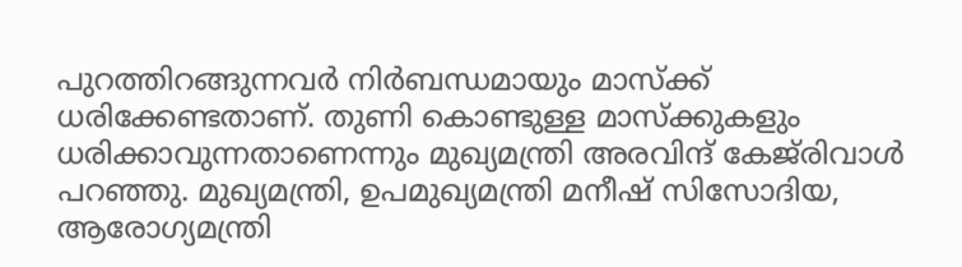പുറത്തിറങ്ങുന്നവര്‍ നിര്‍ബന്ധമായും മാസ്ക്ക് ധരിക്കേണ്ടതാണ്. തുണി കൊണ്ടുള്ള മാസ്‌ക്കുകളും ധരിക്കാവുന്നതാണെന്നും മുഖ്യമന്ത്രി അരവിന്ദ് കേജ്‌രിവാള്‍ പറഞ്ഞു. മുഖ്യമന്ത്രി, ഉപമുഖ്യമന്ത്രി മനീഷ് സിസോദിയ, ആരോഗ്യമന്ത്രി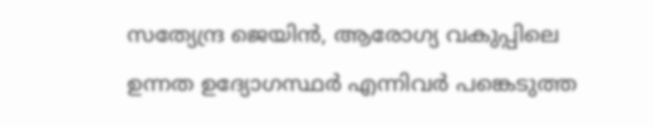സത്യേന്ദ്ര ജെയിന്‍, ആരോഗ്യ വകുപ്പിലെ ഉന്നത ഉദ്യോഗസ്ഥര്‍ എന്നിവര്‍ പങ്കെടുത്ത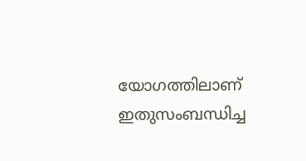യോഗത്തിലാണ് ഇതുസംബന്ധിച്ച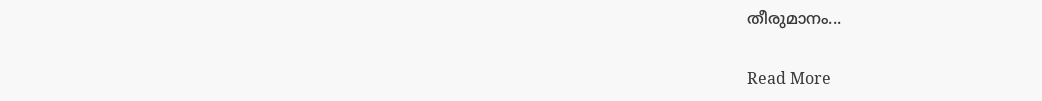തീരുമാനം...

Read More